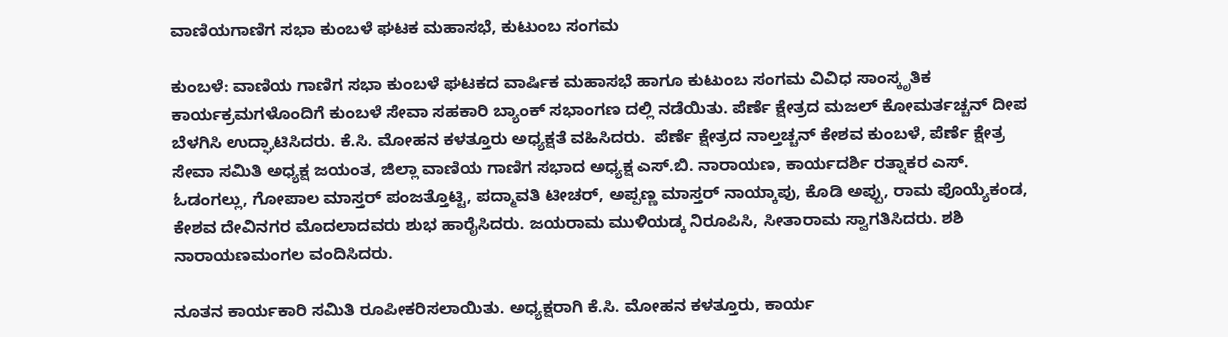ವಾಣಿಯಗಾಣಿಗ ಸಭಾ ಕುಂಬಳೆ ಘಟಕ ಮಹಾಸಭೆ, ಕುಟುಂಬ ಸಂಗಮ

ಕುಂಬಳೆ: ವಾಣಿಯ ಗಾಣಿಗ ಸಭಾ ಕುಂಬಳೆ ಘಟಕದ ವಾರ್ಷಿಕ ಮಹಾಸಭೆ ಹಾಗೂ ಕುಟುಂಬ ಸಂಗಮ ವಿವಿಧ ಸಾಂಸ್ಕೃತಿಕ ಕಾರ್ಯಕ್ರಮಗಳೊಂದಿಗೆ ಕುಂಬಳೆ ಸೇವಾ ಸಹಕಾರಿ ಬ್ಯಾಂಕ್ ಸಭಾಂಗಣ ದಲ್ಲಿ ನಡೆಯಿತು. ಪೆರ್ಣೆ ಕ್ಷೇತ್ರದ ಮಜಲ್ ಕೋಮರ್ತಚ್ಚನ್ ದೀಪ ಬೆಳಗಿಸಿ ಉದ್ಘಾಟಿಸಿದರು. ಕೆ.ಸಿ. ಮೋಹನ ಕಳತ್ತೂರು ಅಧ್ಯಕ್ಷತೆ ವಹಿಸಿದರು.  ಪೆರ್ಣೆ ಕ್ಷೇತ್ರದ ನಾಲ್ತಚ್ಚನ್ ಕೇಶವ ಕುಂಬಳೆ, ಪೆರ್ಣೆ ಕ್ಷೇತ್ರ ಸೇವಾ ಸಮಿತಿ ಅಧ್ಯಕ್ಷ ಜಯಂತ, ಜಿಲ್ಲಾ ವಾಣಿಯ ಗಾಣಿಗ ಸಭಾದ ಅಧ್ಯಕ್ಷ ಎಸ್.ಬಿ. ನಾರಾಯಣ, ಕಾರ್ಯದರ್ಶಿ ರತ್ನಾಕರ ಎಸ್. ಓಡಂಗಲ್ಲು, ಗೋಪಾಲ ಮಾಸ್ತರ್ ಪಂಜತ್ತೊಟ್ಟಿ, ಪದ್ಮಾವತಿ ಟೀಚರ್, ಅಪ್ಪಣ್ಣ ಮಾಸ್ತರ್ ನಾಯ್ಕಾಪು, ಕೊಡಿ ಅಪ್ಪು, ರಾಮ ಪೊಯ್ಯೆಕಂಡ, ಕೇಶವ ದೇವಿನಗರ ಮೊದಲಾದವರು ಶುಭ ಹಾರೈಸಿದರು. ಜಯರಾಮ ಮುಳಿಯಡ್ಕ ನಿರೂಪಿಸಿ, ಸೀತಾರಾಮ ಸ್ವಾಗತಿಸಿದರು. ಶಶಿ ನಾರಾಯಣಮಂಗಲ ವಂದಿಸಿದರು.

ನೂತನ ಕಾರ್ಯಕಾರಿ ಸಮಿತಿ ರೂಪೀಕರಿಸಲಾಯಿತು. ಅಧ್ಯಕ್ಷರಾಗಿ ಕೆ.ಸಿ. ಮೋಹನ ಕಳತ್ತೂರು, ಕಾರ್ಯ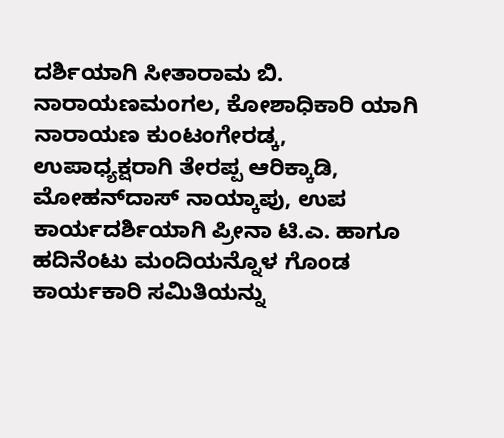ದರ್ಶಿಯಾಗಿ ಸೀತಾರಾಮ ಬಿ. ನಾರಾಯಣಮಂಗಲ, ಕೋಶಾಧಿಕಾರಿ ಯಾಗಿ ನಾರಾಯಣ ಕುಂಟಂಗೇರಡ್ಕ, ಉಪಾಧ್ಯಕ್ಷರಾಗಿ ತೇರಪ್ಪ ಆರಿಕ್ಕಾಡಿ, ಮೋಹನ್‌ದಾಸ್ ನಾಯ್ಕಾಪು, ಉಪ ಕಾರ್ಯದರ್ಶಿಯಾಗಿ ಪ್ರೀನಾ ಟಿ.ಎ. ಹಾಗೂ ಹದಿನೆಂಟು ಮಂದಿಯನ್ನೊಳ ಗೊಂಡ ಕಾರ್ಯಕಾರಿ ಸಮಿತಿಯನ್ನು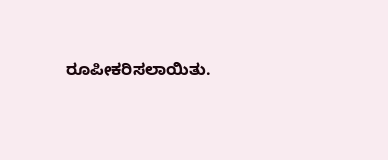ರೂಪೀಕರಿಸಲಾಯಿತು.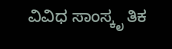ವಿವಿಧ ಸಾಂಸ್ಕೃ ತಿಕ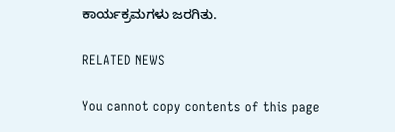ಕಾರ್ಯಕ್ರಮಗಳು ಜರಗಿತು.

RELATED NEWS

You cannot copy contents of this page